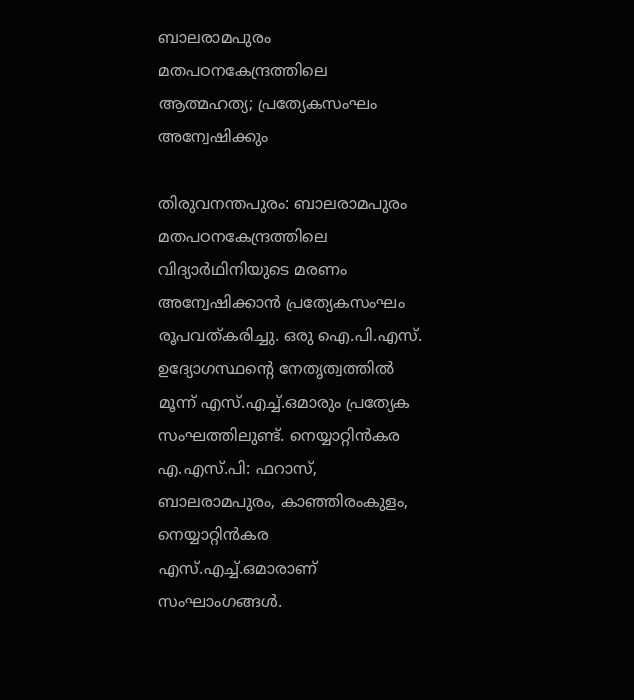ബാലരാമപുരം മതപഠനകേന്ദ്രത്തിലെ ആത്മഹത്യ; പ്രത്യേകസംഘം അന്വേഷിക്കും

തിരുവനന്തപുരം: ബാലരാമപുരം മതപഠനകേന്ദ്രത്തിലെ വിദ്യാര്‍ഥിനിയുടെ മരണം അന്വേഷിക്കാന്‍ പ്രത്യേകസംഘം രൂപവത്കരിച്ചു. ഒരു ഐ.പി.എസ്. ഉദ്യോഗസ്ഥന്റെ നേതൃത്വത്തില്‍ മൂന്ന് എസ്.എച്ച്.ഒമാരും പ്രത്യേക സംഘത്തിലുണ്ട്. നെയ്യാറ്റിന്‍കര എ.എസ്.പി: ഫറാസ്, ബാലരാമപുരം, കാഞ്ഞിരംകുളം, നെയ്യാറ്റിന്‍കര എസ്.എച്ച്.ഒമാരാണ് സംഘാംഗങ്ങള്‍.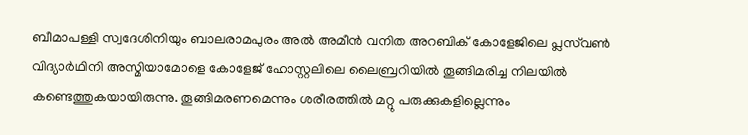ബീമാപള്ളി സ്വദേശിനിയും ബാലരാമപുരം അല്‍ അമീന്‍ വനിത അറബിക് കോളേജിലെ പ്ലസ്‌വണ്‍ വിദ്യാര്‍ഥിനി അസ്മിയാമോളെ കോളേജ് ഹോസ്റ്റലിലെ ലൈബ്രറിയില്‍ തൂങ്ങിമരിച്ച നിലയില്‍ കണ്ടെത്തുകയായിരുന്നു. തൂങ്ങിമരണമെന്നും ശരീരത്തില്‍ മറ്റു പരുക്കുകളില്ലെന്നും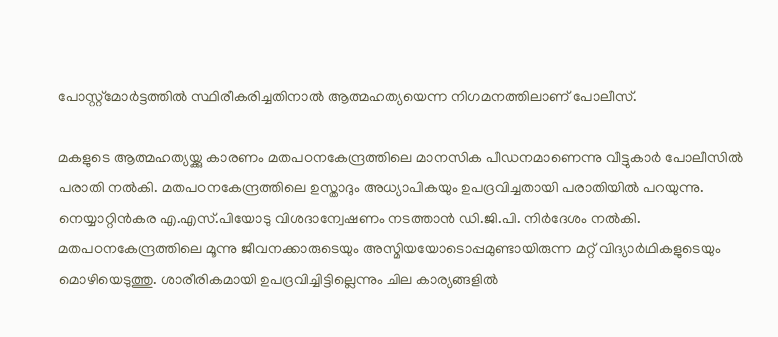പോസ്റ്റ്‌മോര്‍ട്ടത്തില്‍ സ്ഥിരീകരിച്ചതിനാല്‍ ആത്മഹത്യയെന്ന നിഗമനത്തിലാണ് പോലീസ്.

മകളുടെ ആത്മഹത്യയ്ക്കു കാരണം മതപഠനകേന്ദ്രത്തിലെ മാനസിക പീഡനമാണെന്നു വീട്ടുകാര്‍ പോലീസില്‍ പരാതി നല്‍കി. മതപഠനകേന്ദ്രത്തിലെ ഉസ്താദും അധ്യാപികയും ഉപദ്രവിച്ചതായി പരാതിയില്‍ പറയുന്നു. നെയ്യാറ്റിന്‍കര എ.എസ്.പിയോടു വിശദാന്വേഷണം നടത്താന്‍ ഡി.ജി.പി. നിര്‍ദേശം നല്‍കി.
മതപഠനകേന്ദ്രത്തിലെ മൂന്നു ജീവനക്കാരുടെയും അസ്മിയയോടൊപ്പമുണ്ടായിരുന്ന മറ്റ് വിദ്യാര്‍ഥികളുടെയും മൊഴിയെടുത്തു. ശാരീരികമായി ഉപദ്രവിച്ചിട്ടില്ലെന്നും ചില കാര്യങ്ങളില്‍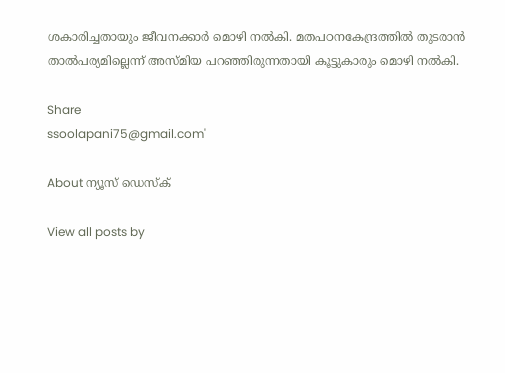ശകാരിച്ചതായും ജീവനക്കാര്‍ മൊഴി നല്‍കി. മതപഠനകേന്ദ്രത്തില്‍ തുടരാന്‍ താല്‍പര്യമില്ലെന്ന് അസ്മിയ പറഞ്ഞിരുന്നതായി കൂട്ടുകാരും മൊഴി നല്‍കി.

Share
ssoolapani75@gmail.com'

About ന്യൂസ് ഡെസ്ക്

View all posts by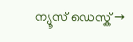ന്യൂസ് ഡെസ്ക് →